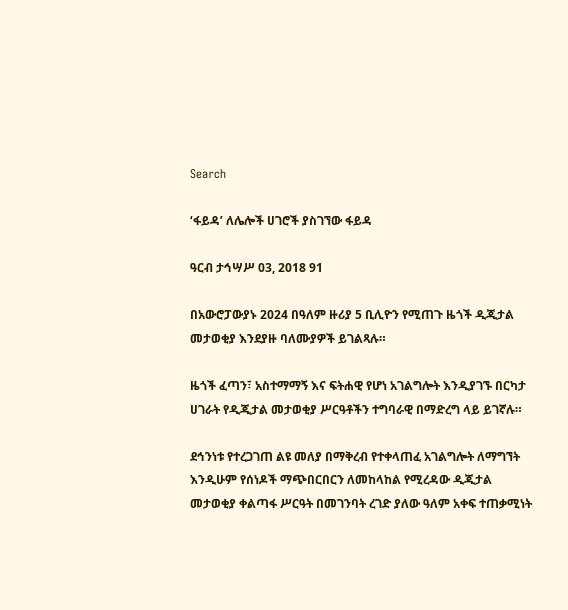Search

‘ፋይዳ’ ለሌሎች ሀገሮች ያስገኘው ፋይዳ

ዓርብ ታኅሣሥ 03, 2018 91

በአውሮፓውያኑ 2024 በዓለም ዙሪያ 5 ቢሊዮን የሚጠጉ ዜጎች ዲጂታል መታወቂያ እንደያዙ ባለሙያዎች ይገልጻሉ።

ዜጎች ፈጣን፣ አስተማማኝ እና ፍትሐዊ የሆነ አገልግሎት እንዲያገኙ በርካታ ሀገራት የዲጂታል መታወቂያ ሥርዓቶችን ተግባራዊ በማድረግ ላይ ይገኛሉ።

ደኅንነቱ የተረጋገጠ ልዩ መለያ በማቅረብ የተቀላጠፈ አገልግሎት ለማግኘት እንዲሁም የሰነዶች ማጭበርበርን ለመከላከል የሚረዳው ዲጂታል መታወቂያ ቀልጣፋ ሥርዓት በመገንባት ረገድ ያለው ዓለም አቀፍ ተጠቃሚነት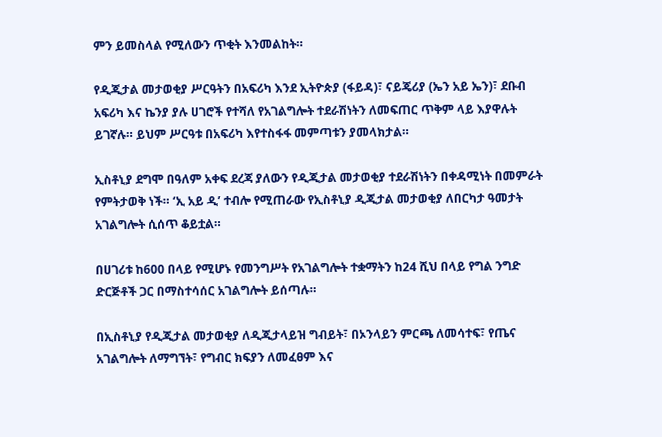ምን ይመስላል የሚለውን ጥቂት እንመልከት።

የዲጂታል መታወቂያ ሥርዓትን በአፍሪካ እንደ ኢትዮጵያ (ፋይዳ)፣ ናይጄሪያ (ኤን አይ ኤን)፣ ደቡብ አፍሪካ እና ኬንያ ያሉ ሀገሮች የተሻለ የአገልግሎት ተደራሽነትን ለመፍጠር ጥቅም ላይ እያዋሉት ይገኛሉ። ይህም ሥርዓቱ በአፍሪካ እየተስፋፋ መምጣቱን ያመላክታል።

ኢስቶኒያ ደግሞ በዓለም አቀፍ ደረጃ ያለውን የዲጂታል መታወቂያ ተደራሽነትን በቀዳሚነት በመምራት የምትታወቅ ነች። ‘ኢ አይ ዲ’ ተብሎ የሚጠራው የኢስቶኒያ ዲጂታል መታወቂያ ለበርካታ ዓመታት አገልግሎት ሲሰጥ ቆይቷል።

በሀገሪቱ ከ600 በላይ የሚሆኑ የመንግሥት የአገልግሎት ተቋማትን ከ24 ሺህ በላይ የግል ንግድ ድርጅቶች ጋር በማስተሳሰር አገልግሎት ይሰጣሉ።

በኢስቶኒያ የዲጂታል መታወቂያ ለዲጂታላይዝ ግብይት፣ በኦንላይን ምርጫ ለመሳተፍ፣ የጤና አገልግሎት ለማግኘት፣ የግብር ክፍያን ለመፈፀም እና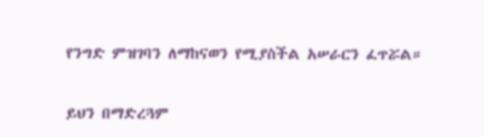የንግድ ምዝገባን ለማከናወን የሚያስችል አሠራርን ፈጥሯል።

ይህን በማድረጓም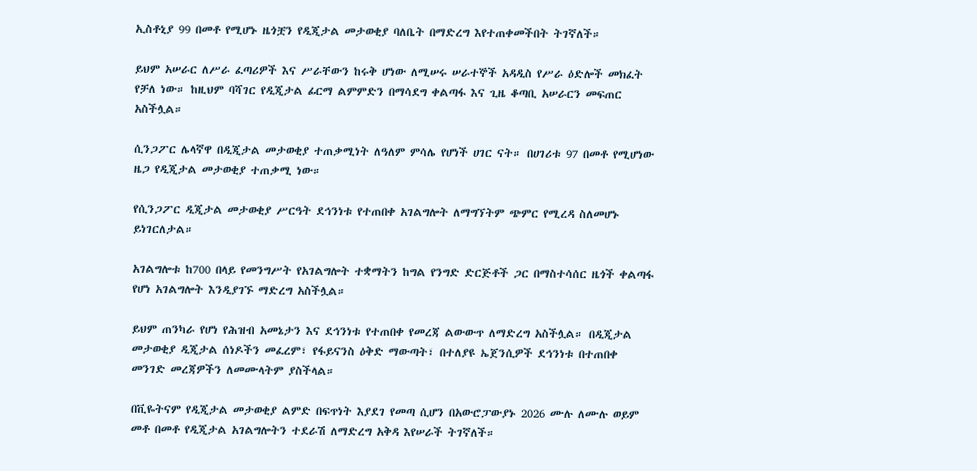ኢስቶኒያ 99 በመቶ የሚሆኑ ዜጎቿን የዲጂታል መታወቂያ ባለቤት በማድረግ እየተጠቀመችበት ትገኛለች።

ይህም አሠራር ለሥራ ፈጣሪዎች እና ሥራቸውን ከሩቅ ሆነው ለሚሠሩ ሠራተኞች አዳዲስ የሥራ ዕድሎች መክፈት የቻለ ነው። ከዚህም ባሻገር የዲጂታል ፊርማ ልምምድን በማሳደግ ቀልጣፋ እና ጊዜ ቆጣቢ አሠራርን መፍጠር አስችሏል።

ሲንጋፖር ሌላኛዋ በዲጂታል መታወቂያ ተጠቃሚነት ለዓለም ምሳሌ የሆነች ሀገር ናት። በሀገሪቱ 97 በመቶ የሚሆነው ዜጋ የዲጂታል መታወቂያ ተጠቃሚ ነው።

የሲንጋፖር ዲጂታል መታወቂያ ሥርዓት ደኅንነቱ የተጠበቀ አገልግሎት ለማግኘትም ጭምር የሚረዳ ስለመሆኑ ይነገርለታል።

አገልግሎቱ ከ700 በላይ የመንግሥት የአገልግሎት ተቋማትን ከግል የንግድ ድርጅቶች ጋር በማስተሳሰር ዜጎች ቀልጣፋ የሆነ አገልግሎት እንዲያገኙ ማድረግ አስችሏል።

ይህም ጠንካራ የሆነ የሕዝብ አመኔታን እና ደኅንነቱ የተጠበቀ የመረጃ ልውውጥ ለማድረግ አስችሏል። በዲጂታል መታወቂያ ዲጂታል ሰነዶችን መፈረም፣ የፋይናንስ ዕቅድ ማውጣት፣ በተለያዩ ኤጀንሲዎች ደኅንነቱ በተጠበቀ መንገድ መረጃዎችን ለመሙላትም ያስችላል።

በቪዬትናም የዲጂታል መታወቂያ ልምድ በፍጥነት እያደገ የመጣ ሲሆን በአውሮፓውያኑ 2026 ሙሉ ለሙሉ ወይም መቶ በመቶ የዲጂታል አገልግሎትን ተደራሽ ለማድረግ አቅዳ እየሠራች ትገኛለች።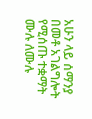አሁን ላይ ሰማንያ በመቶ አገልግሎት የሚሰጡ ተቋማት ሙሉ ለሙሉ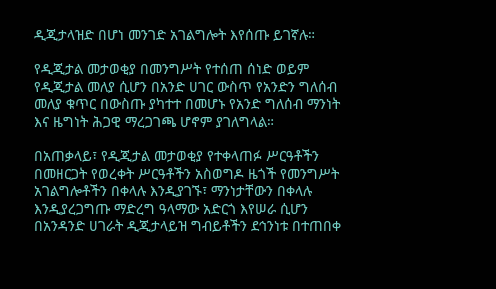ዲጂታላዝድ በሆነ መንገድ አገልግሎት እየሰጡ ይገኛሉ።

የዲጂታል መታወቂያ በመንግሥት የተሰጠ ሰነድ ወይም የዲጂታል መለያ ሲሆን በአንድ ሀገር ውስጥ የአንድን ግለሰብ መለያ ቁጥር በውስጡ ያካተተ በመሆኑ የአንድ ግለሰብ ማንነት እና ዜግነት ሕጋዊ ማረጋገጫ ሆኖም ያገለግላል።

በአጠቃላይ፣ የዲጂታል መታወቂያ የተቀላጠፉ ሥርዓቶችን በመዘርጋት የወረቀት ሥርዓቶችን አስወግዶ ዜጎች የመንግሥት አገልግሎቶችን በቀላሉ እንዲያገኙ፣ ማንነታቸውን በቀላሉ እንዲያረጋግጡ ማድረግ ዓላማው አድርጎ እየሠራ ሲሆን በአንዳንድ ሀገራት ዲጂታላይዝ ግብይቶችን ደኅንነቱ በተጠበቀ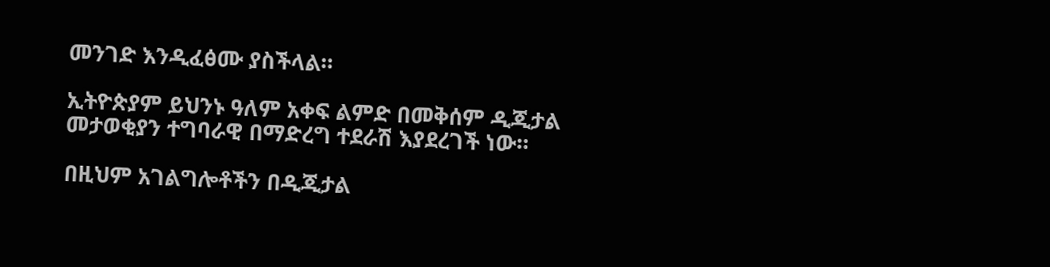መንገድ እንዲፈፅሙ ያስችላል።

ኢትዮጵያም ይህንኑ ዓለም አቀፍ ልምድ በመቅሰም ዲጂታል መታወቂያን ተግባራዊ በማድረግ ተደራሽ እያደረገች ነው።

በዚህም አገልግሎቶችን በዲጂታል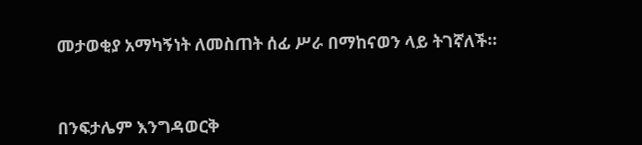መታወቂያ አማካኝነት ለመስጠት ሰፊ ሥራ በማከናወን ላይ ትገኛለች።



በንፍታሌም እንግዳወርቅ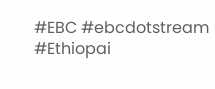#EBC #ebcdotstream #Ethiopai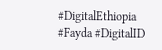#DigitalEthiopia #Fayda #DigitalID